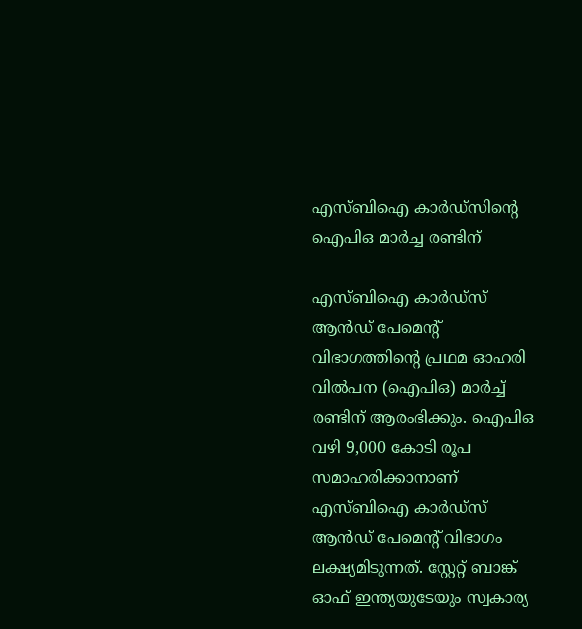എസ്‌ബിഐ കാർഡ്‌സിന്റെ ഐപിഒ മാർച്ച രണ്ടിന്

എസ്ബിഐ കാര്‍ഡ്‌സ് ആന്‍ഡ് പേമെന്റ് വിഭാഗത്തിന്റെ പ്രഥമ ഓഹരി വില്‍പന (ഐപിഒ) മാർച്ച് രണ്ടിന് ആരംഭിക്കും. ഐപിഒ വഴി 9,000 കോടി രൂപ സമാഹരിക്കാനാണ് എസ്ബിഐ കാര്‍ഡ്‌സ് ആന്‍ഡ് പേമെന്റ് വിഭാഗം ലക്ഷ്യമിടുന്നത്. സ്റ്റേറ്റ് ബാങ്ക് ഓഫ് ഇന്ത്യയുടേയും സ്വകാര്യ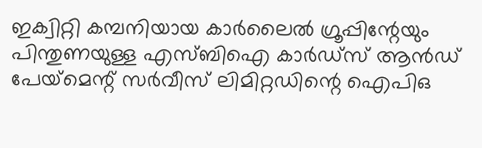ഇക്വിറ്റി കമ്പനിയായ കാർലൈൽ ഗ്രൂപ്പിന്റേയും പിന്തുണയുള്ള എസ്‌ബിഐ കാർഡ്‌സ് ആൻഡ് പേയ്‌മെന്റ് സർവീസ് ലിമിറ്റഡിന്റെ ഐപിഒ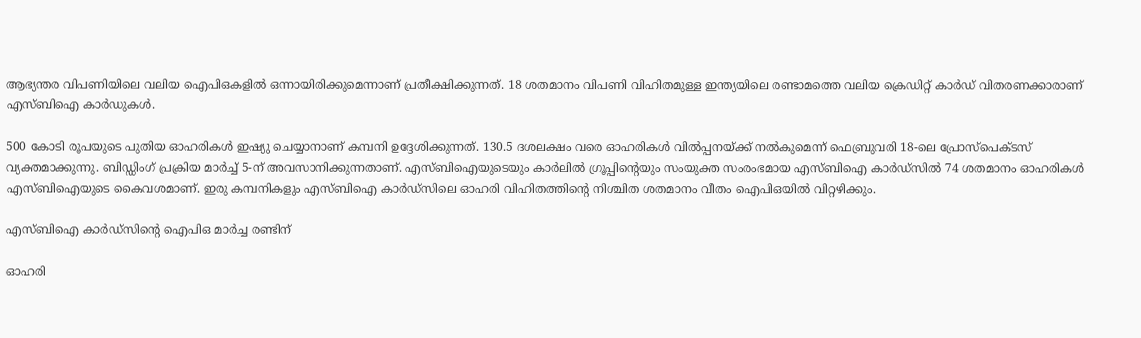ആഭ്യന്തര വിപണിയിലെ വലിയ ഐപിഒകളില്‍ ഒന്നായിരിക്കുമെന്നാണ് പ്രതീക്ഷിക്കുന്നത്. 18 ശതമാനം വിപണി വിഹിതമുള്ള ഇന്ത്യയിലെ രണ്ടാമത്തെ വലിയ ക്രെഡിറ്റ് കാർഡ് വിതരണക്കാരാണ് എസ്‌ബി‌ഐ കാർഡുകൾ.

500 കോടി രൂപയുടെ പുതിയ ഓഹരികൾ ഇഷ്യു ചെയ്യാനാണ് കമ്പനി ഉദ്ദേശിക്കുന്നത്. 130.5 ദശലക്ഷം വരെ ഓഹരികൾ വിൽപ്പനയ്ക്ക് നൽകുമെന്ന് ഫെബ്രുവരി 18-ലെ പ്രോസ്പെക്ടസ് വ്യക്തമാക്കുന്നു. ബിഡ്ഡിംഗ് പ്രക്രിയ മാർച്ച് 5-ന് അവസാനിക്കുന്നതാണ്. എസ്ബിഐയുടെയും കാര്‍ലില്‍ ഗ്രൂപ്പിന്റെയും സംയുക്ത സംരംഭമായ എസ്ബിഐ കാര്‍ഡ്‌സിൽ 74 ശതമാനം ഓഹരികൾ എസ്ബിഐയുടെ കൈവശമാണ്. ഇരു കമ്പനികളും എസ്ബിഐ കാര്‍ഡ്‌സിലെ ഓഹരി വിഹിതത്തിന്റെ നിശ്ചിത ശതമാനം വീതം ഐപിഒയില്‍ വിറ്റഴിക്കും.

എസ്‌ബിഐ കാർഡ്‌സിന്റെ ഐപിഒ മാർച്ച രണ്ടിന്

ഓഹരി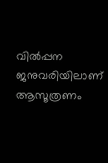വിൽപ്പന ജനുവരിയിലാണ് ആസൂത്രണം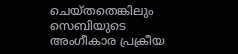ചെയ്‌തതെങ്കിലും സെബിയുടെ അംഗീകാര പ്രക്രീയ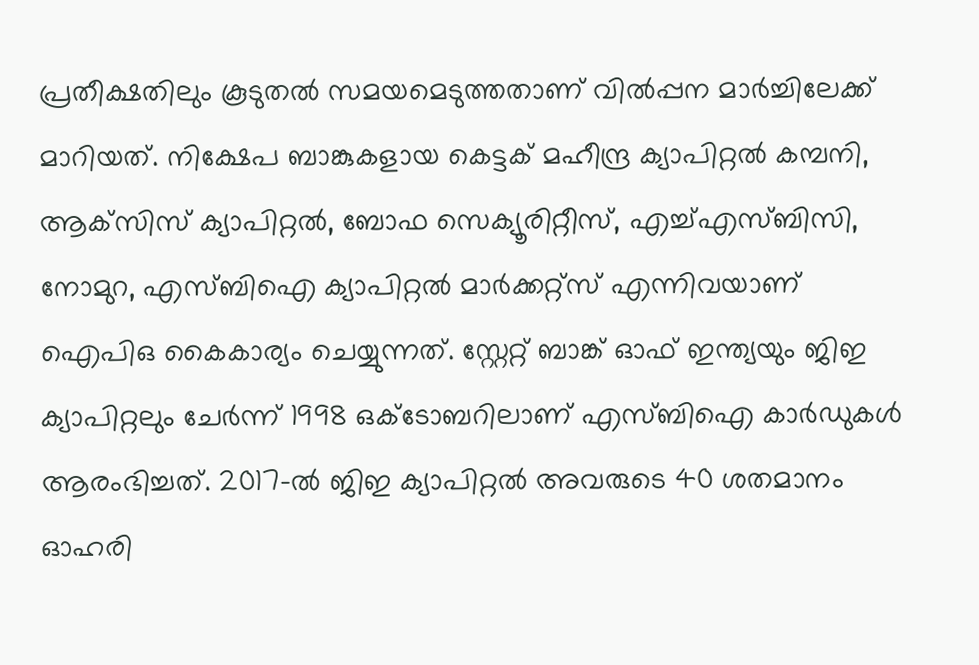പ്രതീക്ഷതിലും കൂടുതൽ സമയമെടുത്തതാണ് വിൽപ്പന മാർച്ചിലേക്ക് മാറിയത്. നിക്ഷേപ ബാങ്കുകളായ കെട്ടക് മഹീന്ദ്ര ക്യാപിറ്റൽ കമ്പനി, ആക്‌സിസ് ക്യാപിറ്റൽ, ബോഫ സെക്യൂരിറ്റീസ്, എച്ച്എസ്‌ബിസി, നോമുറ, എസ്‌ബിഐ ക്യാപിറ്റൽ മാർക്കറ്റ്സ് എന്നിവയാണ് ഐപിഒ കൈകാര്യം ചെയ്യുന്നത്. സ്റ്റേറ്റ് ബാങ്ക് ഓഫ് ഇന്ത്യയും ജി‌ഇ ക്യാപിറ്റലും ചേർന്ന് 1998 ഒക്ടോബറിലാണ് എസ്‌ബി‌ഐ കാർഡുകൾ ആരംഭിച്ചത്. 2017-ൽ ജിഇ ക്യാപിറ്റൽ അവരുടെ 40 ശതമാനം ഓഹരി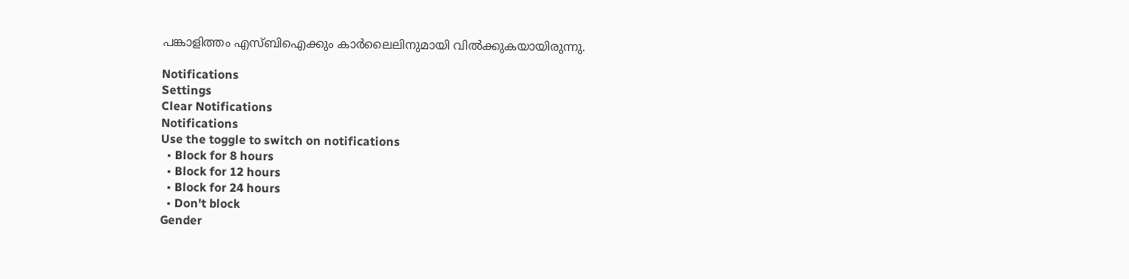പങ്കാളിത്തം എസ്‌ബിഐക്കും കാർലൈലിനുമായി വിൽക്കുകയായിരുന്നു.

Notifications
Settings
Clear Notifications
Notifications
Use the toggle to switch on notifications
  • Block for 8 hours
  • Block for 12 hours
  • Block for 24 hours
  • Don't block
Gender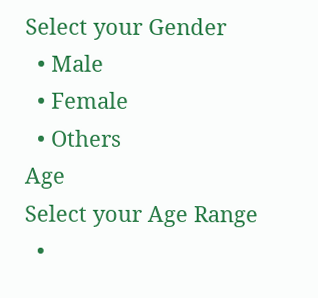Select your Gender
  • Male
  • Female
  • Others
Age
Select your Age Range
  •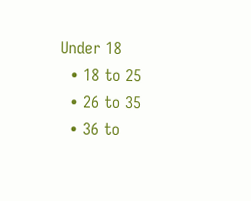Under 18
  • 18 to 25
  • 26 to 35
  • 36 to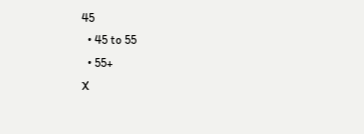45
  • 45 to 55
  • 55+
X